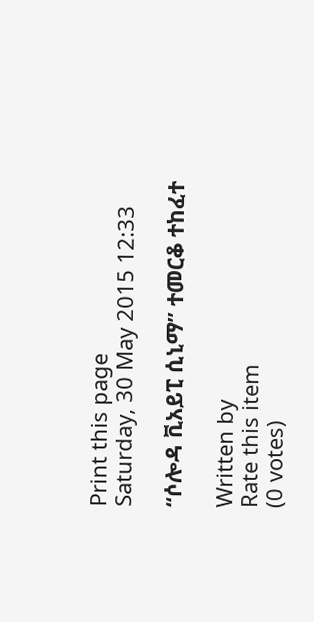Print this page
Saturday, 30 May 2015 12:33

“ሶሎዳ ቪአይፒ ሲኒማ” ተመርቆ ተከፈተ

Written by
Rate this item
(0 votes)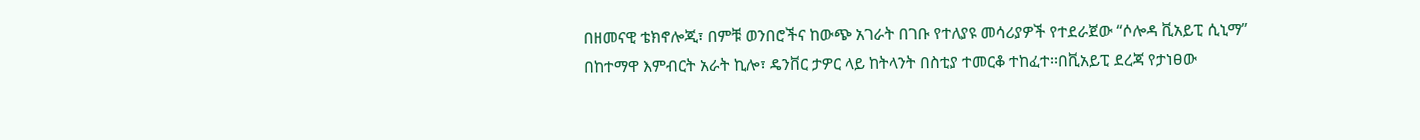በዘመናዊ ቴክኖሎጂ፣ በምቹ ወንበሮችና ከውጭ አገራት በገቡ የተለያዩ መሳሪያዎች የተደራጀው “ሶሎዳ ቪአይፒ ሲኒማ” በከተማዋ እምብርት አራት ኪሎ፣ ዴንቨር ታዎር ላይ ከትላንት በስቲያ ተመርቆ ተከፈተ፡፡በቪአይፒ ደረጃ የታነፀው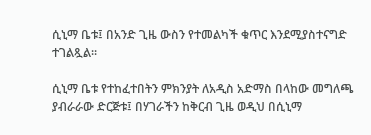ሲኒማ ቤቱ፤ በአንድ ጊዜ ውስን የተመልካች ቁጥር እንደሚያስተናግድ ተገልጿል፡፡

ሲኒማ ቤቱ የተከፈተበትን ምክንያት ለአዲስ አድማስ በላከው መግለጫ ያብራራው ድርጅቱ፤ በሃገራችን ከቅርብ ጊዜ ወዲህ በሲኒማ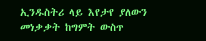ኢንዱስትሪ ላይ እየታየ ያለውን መነቃቃት ከግምት ውስጥ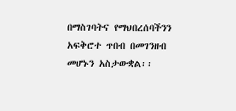በማስገባትና የማህበረሰባችንን አፍቅሮተ ጥበብ በመገንዘብ መሆኑን አስታውቋል፡፡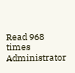Read 968 times
Administrator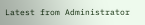Latest from Administrator